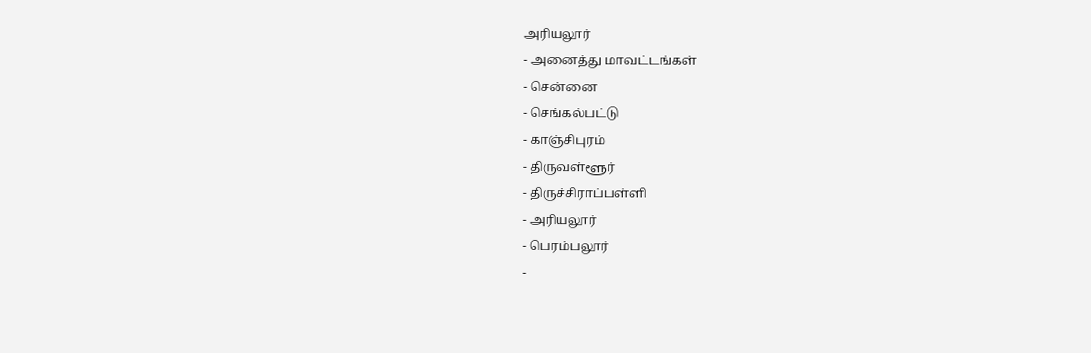அரியலூர்
- அனைத்து மாவட்டங்கள்
- சென்னை
- செங்கல்பட்டு
- காஞ்சிபுரம்
- திருவள்ளூர்
- திருச்சிராப்பள்ளி
- அரியலூர்
- பெரம்பலூர்
-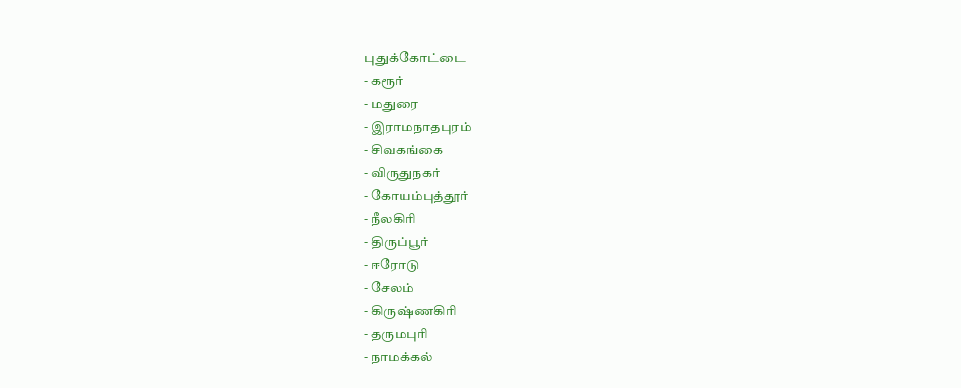புதுக்கோட்டை
- கரூர்
- மதுரை
- இராமநாதபுரம்
- சிவகங்கை
- விருதுநகர்
- கோயம்புத்தூர்
- நீலகிரி
- திருப்பூர்
- ஈரோடு
- சேலம்
- கிருஷ்ணகிரி
- தருமபுரி
- நாமக்கல்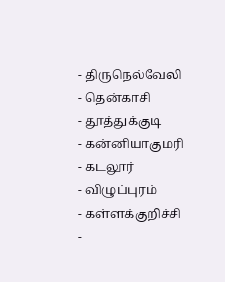- திருநெல்வேலி
- தென்காசி
- தூத்துக்குடி
- கன்னியாகுமரி
- கடலூர்
- விழுப்புரம்
- கள்ளக்குறிச்சி
-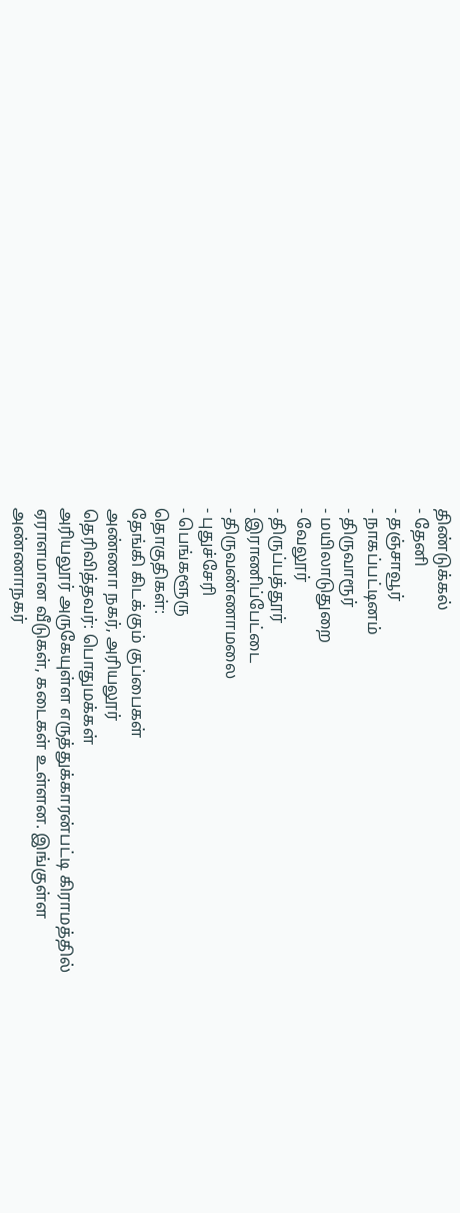திண்டுக்கல்
- தேனி
- தஞ்சாவூர்
- நாகப்பட்டினம்
- திருவாரூர்
- மயிலாடுதுறை
- வேலூர்
- திருப்பத்தூர்
- இராணிப்பேட்டை
- திருவண்ணாமலை
- புதுச்சேரி
- பெங்களூரு
தொகுதிகள்:
தேங்கி கிடக்கும் குப்பைகள்
அண்ணா நகர், அரியலூர்
தெரிவித்தவர்: பொதுமக்கள்
அரியலூர் அருகேயுள்ள எருத்துக்காரன்பட்டி கிராமத்தில் ஏராளமான வீடுகள், கடைகள் உள்ளன. இங்குள்ள அண்ணாநகர்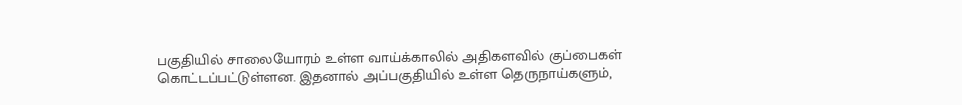பகுதியில் சாலையோரம் உள்ள வாய்க்காலில் அதிகளவில் குப்பைகள் கொட்டப்பட்டுள்ளன. இதனால் அப்பகுதியில் உள்ள தெருநாய்களும்,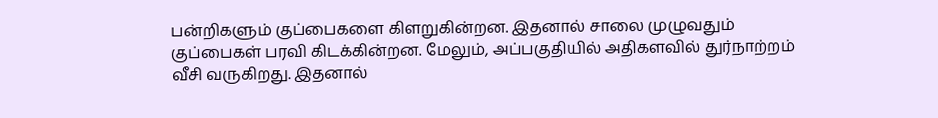பன்றிகளும் குப்பைகளை கிளறுகின்றன. இதனால் சாலை முழுவதும் குப்பைகள் பரவி கிடக்கின்றன. மேலும், அப்பகுதியில் அதிகளவில் துர்நாற்றம் வீசி வருகிறது. இதனால்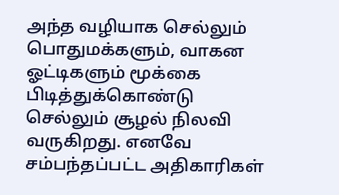அந்த வழியாக செல்லும் பொதுமக்களும், வாகன ஓட்டிகளும் மூக்கை பிடித்துக்கொண்டு செல்லும் சூழல் நிலவி வருகிறது. எனவே சம்பந்தப்பட்ட அதிகாரிகள்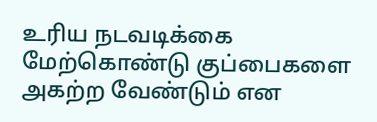உரிய நடவடிக்கை மேற்கொண்டு குப்பைகளை அகற்ற வேண்டும் என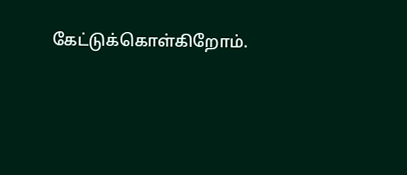கேட்டுக்கொள்கிறோம்.